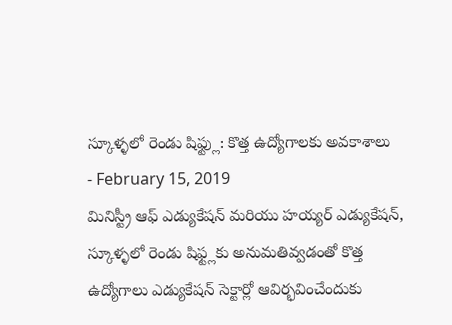స్కూళ్ళలో రెండు షిఫ్ట్లు: కొత్త ఉద్యోగాలకు అవకాశాలు
- February 15, 2019
మినిస్ట్రీ ఆఫ్ ఎడ్యుకేషన్ మరియు హయ్యర్ ఎడ్యుకేషన్, స్కూళ్ళలో రెండు షిఫ్ట్లకు అనుమతివ్వడంతో కొత్త ఉద్యోగాలు ఎడ్యుకేషన్ సెక్టార్లో ఆవిర్భవించేందుకు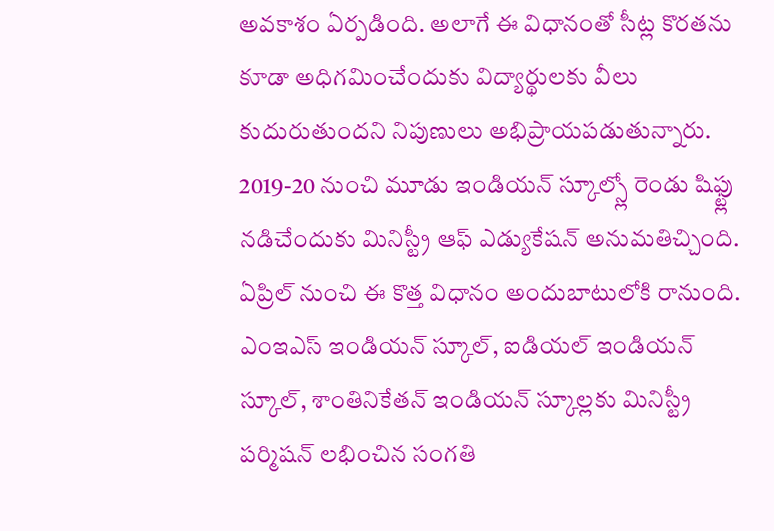అవకాశం ఏర్పడింది. అలాగే ఈ విధానంతో సీట్ల కొరతను కూడా అధిగమించేందుకు విద్యార్థులకు వీలు కుదురుతుందని నిపుణులు అభిప్రాయపడుతున్నారు. 2019-20 నుంచి మూడు ఇండియన్ స్కూల్స్లో రెండు షిఫ్ట్లు నడిచేందుకు మినిస్ట్రీ ఆఫ్ ఎడ్యుకేషన్ అనుమతిచ్చింది. ఏప్రిల్ నుంచి ఈ కొత్త విధానం అందుబాటులోకి రానుంది. ఎంఇఎస్ ఇండియన్ స్కూల్, ఐడియల్ ఇండియన్ స్కూల్, శాంతినికేతన్ ఇండియన్ స్కూల్లకు మినిస్ట్రీ పర్మిషన్ లభించిన సంగతి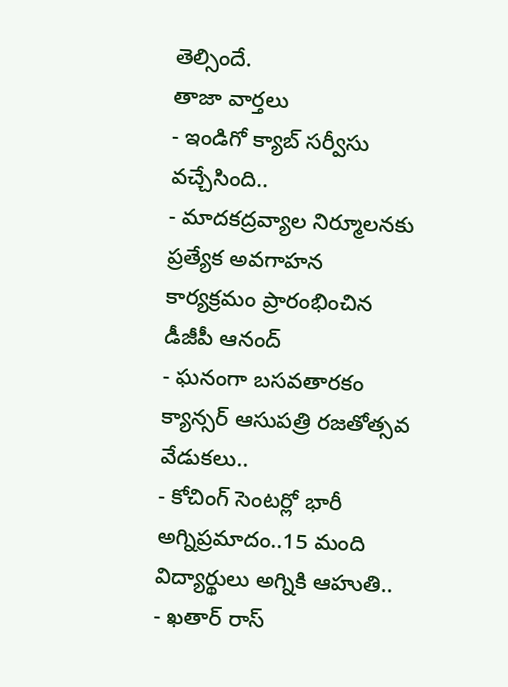తెల్సిందే.
తాజా వార్తలు
- ఇండిగో క్యాబ్ సర్వీసు వచ్చేసింది..
- మాదకద్రవ్యాల నిర్మూలనకు ప్రత్యేక అవగాహన కార్యక్రమం ప్రారంభించిన డీజీపీ ఆనంద్
- ఘనంగా బసవతారకం క్యాన్సర్ ఆసుపత్రి రజతోత్సవ వేడుకలు..
- కోచింగ్ సెంటర్లో భారీ అగ్నిప్రమాదం..15 మంది విద్యార్థులు అగ్నికి ఆహుతి..
- ఖతార్ రాస్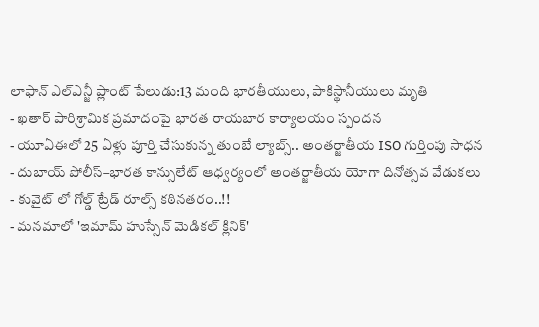లాఫాన్ ఎల్ఎన్జీ ప్లాంట్ పేలుడు:13 మంది భారతీయులు, పాకిస్థానీయులు మృతి
- ఖతార్ పారిశ్రామిక ప్రమాదంపై భారత రాయబార కార్యాలయం స్పందన
- యూఏఈలో 25 ఏళ్లు పూర్తి చేసుకున్న తుంబే ల్యాబ్స్.. అంతర్జాతీయ ISO గుర్తింపు సాధన
- దుబాయ్ పోలీస్–భారత కాన్సులేట్ ఆధ్వర్యంలో అంతర్జాతీయ యోగా దినోత్సవ వేడుకలు
- కువైట్ లో గోల్డ్ ట్రేడ్ రూల్స్ కఠినతరం..!!
- మనమాలో 'ఇమామ్ హుస్సేన్ మెడికల్ క్లినిక్'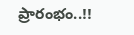ప్రారంభం..!!